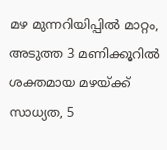മഴ മുന്നറിയിപ്പിൽ മാറ്റം, അടുത്ത 3 മണിക്കൂറിൽ ശക്തമായ മഴയ്ക്ക് സാധ്യത, 5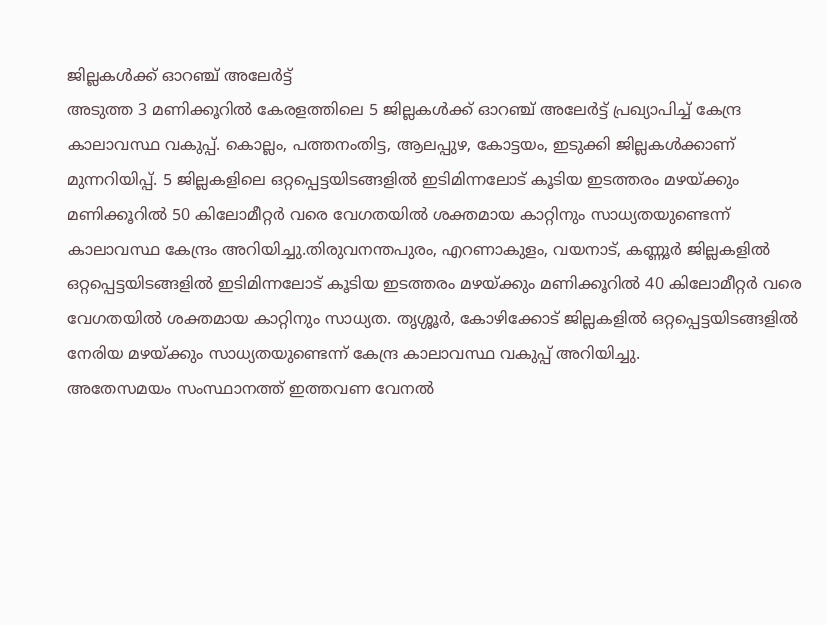ജില്ലകൾക്ക് ഓറഞ്ച് അലേർട്ട്
അടുത്ത 3 മണിക്കൂറിൽ കേരളത്തിലെ 5 ജില്ലകൾക്ക് ഓറഞ്ച് അലേർട്ട് പ്രഖ്യാപിച്ച് കേന്ദ്ര കാലാവസ്ഥ വകുപ്പ്. കൊല്ലം, പത്തനംതിട്ട, ആലപ്പുഴ, കോട്ടയം, ഇടുക്കി ജില്ലകൾക്കാണ് മുന്നറിയിപ്പ്. 5 ജില്ലകളിലെ ഒറ്റപ്പെട്ടയിടങ്ങളിൽ ഇടിമിന്നലോട് കൂടിയ ഇടത്തരം മഴയ്ക്കും മണിക്കൂറിൽ 50 കിലോമീറ്റർ വരെ വേഗതയിൽ ശക്തമായ കാറ്റിനും സാധ്യതയുണ്ടെന്ന് കാലാവസ്ഥ കേന്ദ്രം അറിയിച്ചു.തിരുവനന്തപുരം, എറണാകുളം, വയനാട്, കണ്ണൂർ ജില്ലകളിൽ ഒറ്റപ്പെട്ടയിടങ്ങളിൽ ഇടിമിന്നലോട് കൂടിയ ഇടത്തരം മഴയ്ക്കും മണിക്കൂറിൽ 40 കിലോമീറ്റർ വരെ വേഗതയിൽ ശക്തമായ കാറ്റിനും സാധ്യത. തൃശ്ശൂർ, കോഴിക്കോട് ജില്ലകളിൽ ഒറ്റപ്പെട്ടയിടങ്ങളിൽ നേരിയ മഴയ്ക്കും സാധ്യതയുണ്ടെന്ന് കേന്ദ്ര കാലാവസ്ഥ വകുപ്പ് അറിയിച്ചു.
അതേസമയം സംസ്ഥാനത്ത് ഇത്തവണ വേനൽ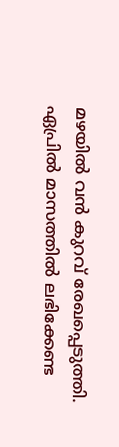മഴയിൽ വൻ കുറവ് രേഖപ്പെടുത്തി. ഏപ്രിൽ മാസത്തിൽ ലഭിക്കേണ്ട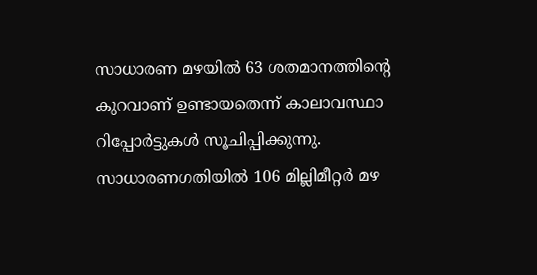സാധാരണ മഴയിൽ 63 ശതമാനത്തിന്റെ കുറവാണ് ഉണ്ടായതെന്ന് കാലാവസ്ഥാ റിപ്പോർട്ടുകൾ സൂചിപ്പിക്കുന്നു. സാധാരണഗതിയിൽ 106 മില്ലിമീറ്റർ മഴ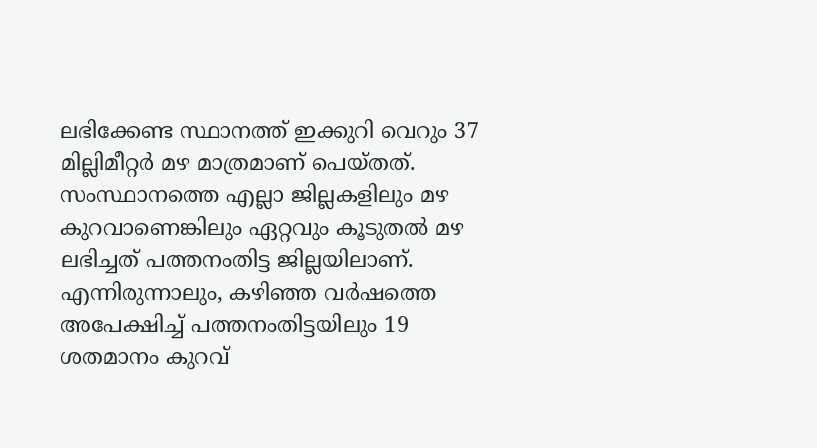ലഭിക്കേണ്ട സ്ഥാനത്ത് ഇക്കുറി വെറും 37 മില്ലിമീറ്റർ മഴ മാത്രമാണ് പെയ്തത്.
സംസ്ഥാനത്തെ എല്ലാ ജില്ലകളിലും മഴ കുറവാണെങ്കിലും ഏറ്റവും കൂടുതൽ മഴ ലഭിച്ചത് പത്തനംതിട്ട ജില്ലയിലാണ്. എന്നിരുന്നാലും, കഴിഞ്ഞ വർഷത്തെ അപേക്ഷിച്ച് പത്തനംതിട്ടയിലും 19 ശതമാനം കുറവ്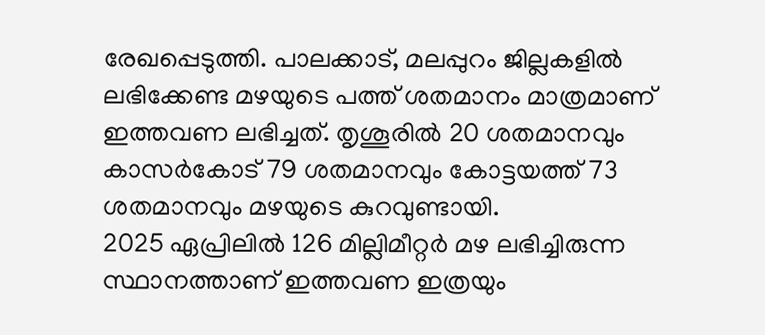രേഖപ്പെടുത്തി. പാലക്കാട്, മലപ്പുറം ജില്ലകളിൽ ലഭിക്കേണ്ട മഴയുടെ പത്ത് ശതമാനം മാത്രമാണ് ഇത്തവണ ലഭിച്ചത്. തൃശൂരിൽ 20 ശതമാനവും കാസർകോട് 79 ശതമാനവും കോട്ടയത്ത് 73 ശതമാനവും മഴയുടെ കുറവുണ്ടായി.
2025 ഏപ്രിലിൽ 126 മില്ലിമീറ്റർ മഴ ലഭിച്ചിരുന്ന സ്ഥാനത്താണ് ഇത്തവണ ഇത്രയും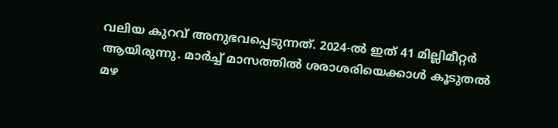വലിയ കുറവ് അനുഭവപ്പെടുന്നത്. 2024-ൽ ഇത് 41 മില്ലിമീറ്റർ ആയിരുന്നു. മാർച്ച് മാസത്തിൽ ശരാശരിയെക്കാൾ കൂടുതൽ മഴ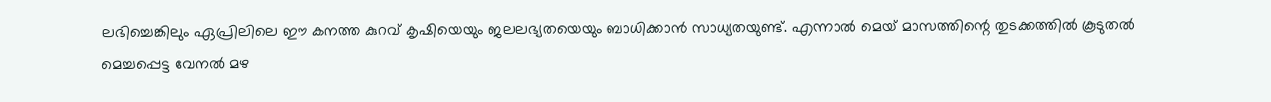ലഭിച്ചെങ്കിലും ഏപ്രിലിലെ ഈ കനത്ത കുറവ് കൃഷിയെയും ജലലഭ്യതയെയും ബാധിക്കാൻ സാധ്യതയുണ്ട്. എന്നാൽ മെയ് മാസത്തിന്റെ തുടക്കത്തിൽ കൂടുതൽ മെച്ചപ്പെട്ട വേനൽ മഴ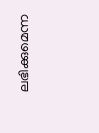ലഭിക്കുമെന്ന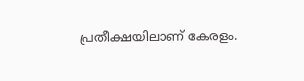പ്രതീക്ഷയിലാണ് കേരളം.